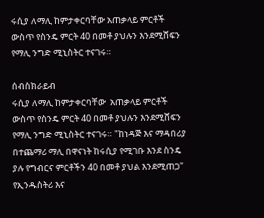ሩሲያ ለማሊ ከምታቀርባቸው አጠቃላይ ምርቶች ውስጥ የስንዴ ምርት 40 በመቶ ያህሉን እንደሚሸፍን የማሊ ንግድ ሚኒስትር ተናገሩ።

ሰብስክራይብ
ሩሲያ ለማሊ ከምታቀርባቸው  አጠቃላይ ምርቶች ውስጥ የስንዴ ምርት 40 በመቶ ያህሉን እንደሚሸፍን የማሊ ንግድ ሚኒስትር ተናገሩ። "ከነዳጅ እና ማዳበሪያ በተጨማሪ ማሊ በዋናነት ከሩሲያ የሚገቡ እንደ ስንዴ ያሉ የግብርና ምርቶችን 40 በመቶ ያህል እንደሚጠጋ" የኢንዱስትሪ እና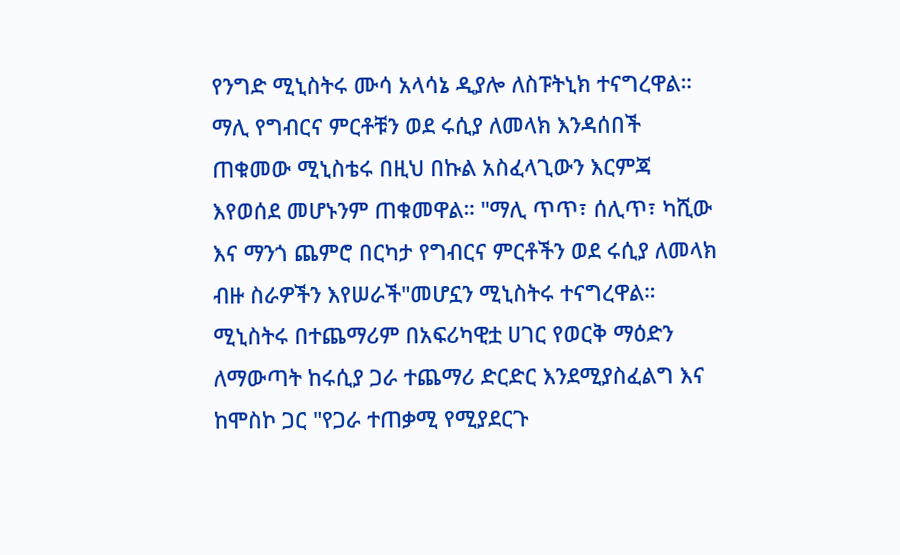የንግድ ሚኒስትሩ ሙሳ አላሳኔ ዲያሎ ለስፑትኒክ ተናግረዋል። ማሊ የግብርና ምርቶቹን ወደ ሩሲያ ለመላክ እንዳሰበች ጠቁመው ሚኒስቴሩ በዚህ በኩል አስፈላጊውን እርምጃ እየወሰደ መሆኑንም ጠቁመዋል። "ማሊ ጥጥ፣ ሰሊጥ፣ ካሺው እና ማንጎ ጨምሮ በርካታ የግብርና ምርቶችን ወደ ሩሲያ ለመላክ ብዙ ስራዎችን እየሠራች"መሆኗን ሚኒስትሩ ተናግረዋል። ሚኒስትሩ በተጨማሪም በአፍሪካዊቷ ሀገር የወርቅ ማዕድን ለማውጣት ከሩሲያ ጋራ ተጨማሪ ድርድር እንደሚያስፈልግ እና ከሞስኮ ጋር "የጋራ ተጠቃሚ የሚያደርጉ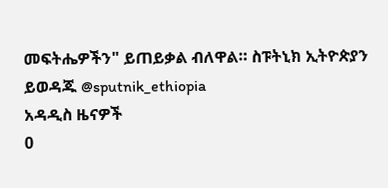መፍትሔዎችን" ይጠይቃል ብለዋል። ስፑትኒክ ኢትዮጵያን ይወዳጁ @sputnik_ethiopia
አዳዲስ ዜናዎች
0